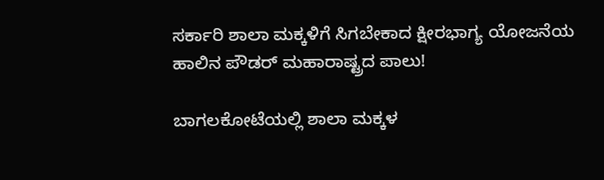ಸರ್ಕಾರಿ ಶಾಲಾ ಮಕ್ಕಳಿಗೆ ಸಿಗಬೇಕಾದ ಕ್ಷೀರಭಾಗ್ಯ ಯೋಜನೆಯ ಹಾಲಿನ ಪೌಡರ್‌ ಮಹಾರಾಷ್ಟ್ರದ ಪಾಲು!

ಬಾಗಲಕೋಟೆಯಲ್ಲಿ ಶಾಲಾ ಮಕ್ಕಳ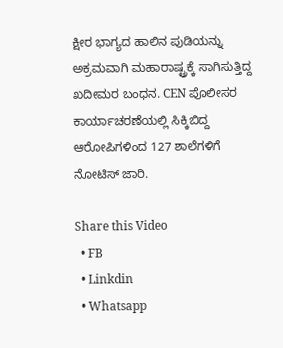ಕ್ಷೀರ ಭಾಗ್ಯದ ಹಾಲಿನ ಪುಡಿಯನ್ನು ಅಕ್ರಮವಾಗಿ ಮಹಾರಾಷ್ಟ್ರಕ್ಕೆ ಸಾಗಿಸುತ್ತಿದ್ದ ಖದೀಮರ ಬಂಧನ. CEN ಪೊಲೀಸರ ಕಾರ್ಯಾಚರಣೆಯಲ್ಲಿ ಸಿಕ್ಕಿಬಿದ್ದ ಆರೋಪಿಗಳಿಂದ 127 ಶಾಲೆಗಳಿಗೆ ನೋಟಿಸ್ ಜಾರಿ.

Share this Video
  • FB
  • Linkdin
  • Whatsapp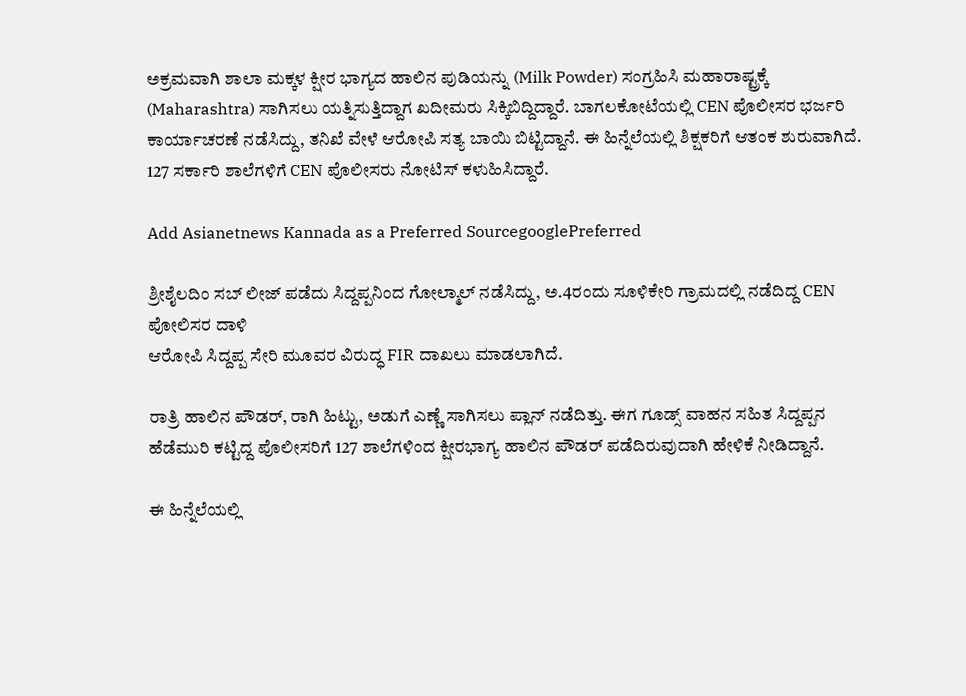ಅಕ್ರಮವಾಗಿ ಶಾಲಾ ಮಕ್ಕಳ ಕ್ಷೀರ ಭಾಗ್ಯದ ಹಾಲಿನ ಪುಡಿಯನ್ನು (Milk Powder) ಸಂಗ್ರಹಿಸಿ ಮಹಾರಾಷ್ಟ್ರಕ್ಕೆ (Maharashtra) ಸಾಗಿಸಲು ಯತ್ನಿಸುತ್ತಿದ್ದಾಗ ಖದೀಮರು ಸಿಕ್ಕಿಬಿದ್ದಿದ್ದಾರೆ. ಬಾಗಲಕೋಟೆಯಲ್ಲಿ CEN ಪೊಲೀಸರ ಭರ್ಜರಿ ಕಾರ್ಯಾಚರಣೆ ನಡೆಸಿದ್ದು, ತನಿಖೆ ವೇಳೆ ಆರೋಪಿ ಸತ್ಯ ಬಾಯಿ ಬಿಟ್ಟಿದ್ದಾನೆ. ಈ ಹಿನ್ನೆಲೆಯಲ್ಲಿ ಶಿಕ್ಷಕರಿಗೆ ಆತಂಕ ಶುರುವಾಗಿದೆ. 127 ಸರ್ಕಾರಿ ಶಾಲೆಗಳಿಗೆ CEN ಪೊಲೀಸರು ನೋಟಿಸ್ ಕಳುಹಿಸಿದ್ದಾರೆ.

Add Asianetnews Kannada as a Preferred SourcegooglePreferred

ಶ್ರೀಶೈಲದಿಂ ಸಬ್ ಲೀಜ್ ಪಡೆದು ಸಿದ್ದಪ್ಪನಿಂದ ಗೋಲ್ಮಾಲ್ ನಡೆಸಿದ್ದು, ಅ.4ರಂದು ಸೂಳಿಕೇರಿ ಗ್ರಾಮದಲ್ಲಿ ನಡೆದಿದ್ದ CEN ಪೋಲಿಸರ ದಾಳಿ
ಆರೋಪಿ ಸಿದ್ದಪ್ಪ ಸೇರಿ ಮೂವರ ವಿರುದ್ಧ FIR ದಾಖಲು ಮಾಡಲಾಗಿದೆ.

ರಾತ್ರಿ ಹಾಲಿನ ಪೌಡರ್, ರಾಗಿ ಹಿಟ್ಟು, ಅಡುಗೆ ಎಣ್ಣೆ ಸಾಗಿಸಲು ಪ್ಲಾನ್ ನಡೆದಿತ್ತು. ಈಗ ಗೂಡ್ಸ್ ವಾಹನ ಸಹಿತ ಸಿದ್ದಪ್ಪನ ಹೆಡೆಮುರಿ ಕಟ್ಟಿದ್ದ ಪೊಲೀಸರಿಗೆ 127 ಶಾಲೆಗಳಿಂದ ಕ್ಷೀರಭಾಗ್ಯ ಹಾಲಿನ ಪೌಡರ್ ಪಡೆದಿರುವುದಾಗಿ ಹೇಳಿಕೆ ನೀಡಿದ್ದಾನೆ.

ಈ ಹಿನ್ನೆಲೆಯಲ್ಲಿ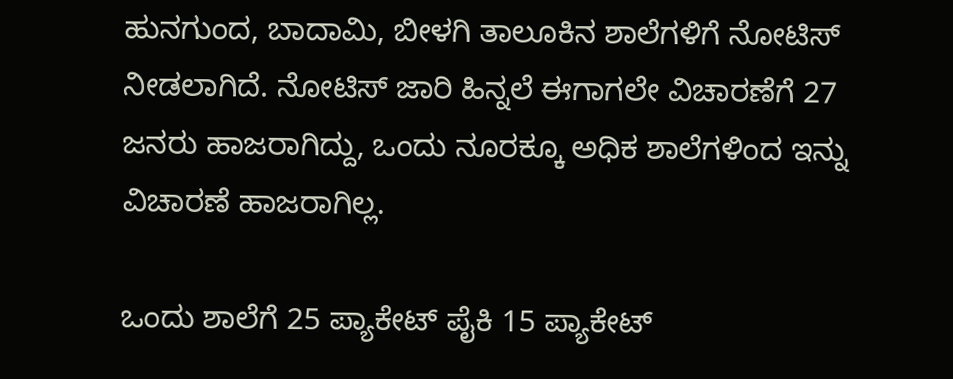ಹುನಗುಂದ, ಬಾದಾಮಿ, ಬೀಳಗಿ ತಾಲೂಕಿನ ಶಾಲೆಗಳಿಗೆ ನೋಟಿಸ್ ನೀಡಲಾಗಿದೆ. ನೋಟಿಸ್ ಜಾರಿ ಹಿನ್ನಲೆ ಈಗಾಗಲೇ ವಿಚಾರಣೆಗೆ 27 ಜನರು ಹಾಜರಾಗಿದ್ದು, ಒಂದು ನೂರಕ್ಕೂ ಅಧಿಕ ಶಾಲೆಗಳಿಂದ ಇನ್ನು ವಿಚಾರಣೆ ಹಾಜರಾಗಿಲ್ಲ.

ಒಂದು ಶಾಲೆಗೆ 25 ಪ್ಯಾಕೇಟ್ ಪೈಕಿ 15 ಪ್ಯಾಕೇಟ್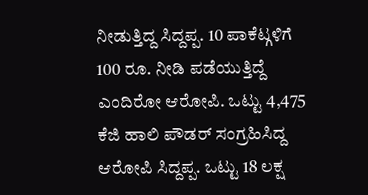ನೀಡುತ್ತಿದ್ದ ಸಿದ್ದಪ್ಪ. 10 ಪಾಕೆಟ್ಗಳಿಗೆ 100 ರೂ. ನೀಡಿ ಪಡೆಯುತ್ತಿದ್ದೆ ಎಂದಿರೋ ಆರೋಪಿ. ಒಟ್ಟು 4,475 ಕೆಜಿ ಹಾಲಿ ಪೌಡರ್ ಸಂಗ್ರಹಿಸಿದ್ದ ಆರೋಪಿ ಸಿದ್ದಪ್ಪ. ಒಟ್ಟು 18 ಲಕ್ಷ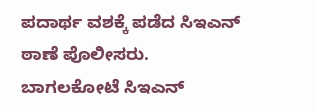ಪದಾರ್ಥ ವಶಕ್ಕೆ ಪಡೆದ ಸಿಇಎನ್ ಠಾಣೆ ಪೊಲೀಸರು. ಬಾಗಲಕೋಟೆ ಸಿಇಎನ್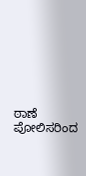ಠಾಣೆ ಪೋಲಿಸರಿಂದ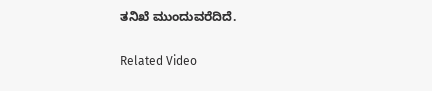ತನಿಖೆ ಮುಂದುವರೆದಿದೆ.

Related Video